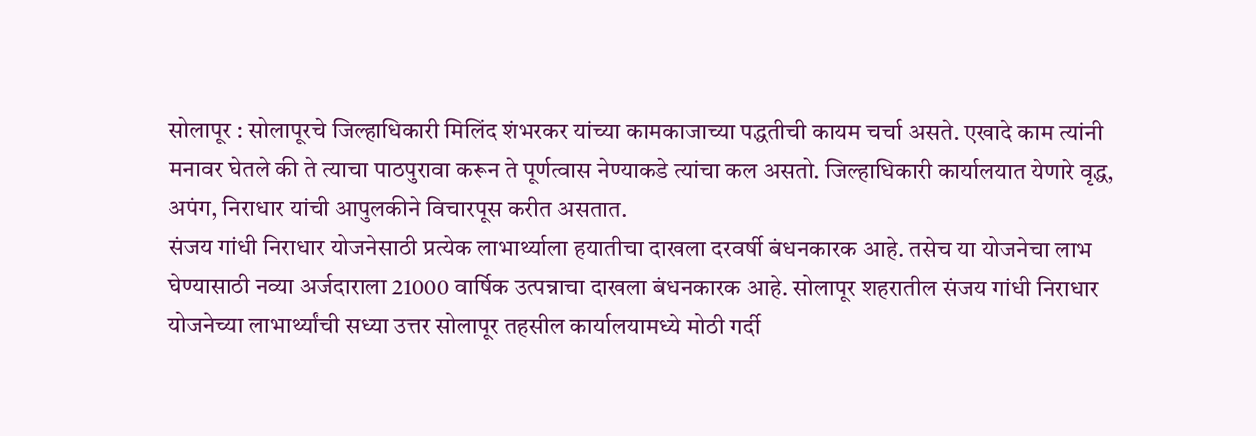सोलापूर : सोलापूरचे जिल्हाधिकारी मिलिंद शंभरकर यांच्या कामकाजाच्या पद्धतीची कायम चर्चा असते. एखादे काम त्यांनी मनावर घेतले की ते त्याचा पाठपुरावा करून ते पूर्णत्वास नेण्याकडे त्यांचा कल असतो. जिल्हाधिकारी कार्यालयात येणारे वृद्ध, अपंग, निराधार यांची आपुलकीने विचारपूस करीत असतात.
संजय गांधी निराधार योजनेसाठी प्रत्येक लाभार्थ्याला हयातीचा दाखला दरवर्षी बंधनकारक आहे. तसेच या योजनेचा लाभ घेण्यासाठी नव्या अर्जदाराला 21000 वार्षिक उत्पन्नाचा दाखला बंधनकारक आहे. सोलापूर शहरातील संजय गांधी निराधार योजनेच्या लाभार्थ्यांची सध्या उत्तर सोलापूर तहसील कार्यालयामध्ये मोठी गर्दी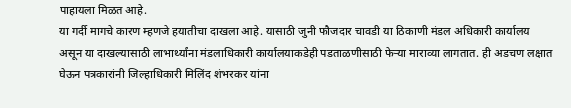पाहायला मिळत आहे.
या गर्दी मागचे कारण म्हणजे हयातीचा दाखला आहे. यासाठी जुनी फौजदार चावडी या ठिकाणी मंडल अधिकारी कार्यालय असून या दाखल्यासाठी लाभार्थ्यांना मंडलाधिकारी कार्यालयाकडेही पडताळणीसाठी फेऱ्या माराव्या लागतात. ही अडचण लक्षात घेऊन पत्रकारांनी जिल्हाधिकारी मिलिंद शंभरकर यांना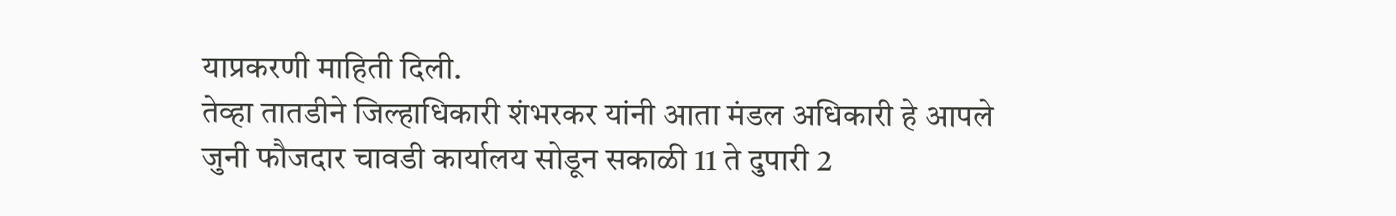याप्रकरणी माहिती दिली.
तेव्हा तातडीने जिल्हाधिकारी शंभरकर यांनी आता मंडल अधिकारी हे आपले जुनी फौजदार चावडी कार्यालय सोडून सकाळी 11 ते दुपारी 2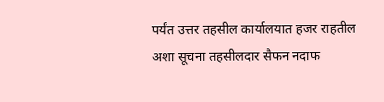पर्यंत उत्तर तहसील कार्यालयात हजर राहतील अशा सूचना तहसीलदार सैफन नदाफ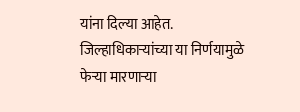यांना दिल्या आहेत. जिल्हाधिकाऱ्यांच्या या निर्णयामुळे फेऱ्या मारणाऱ्या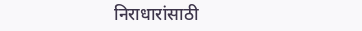निराधारांसाठी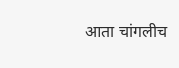आता चांगलीच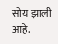सोय झाली आहे.